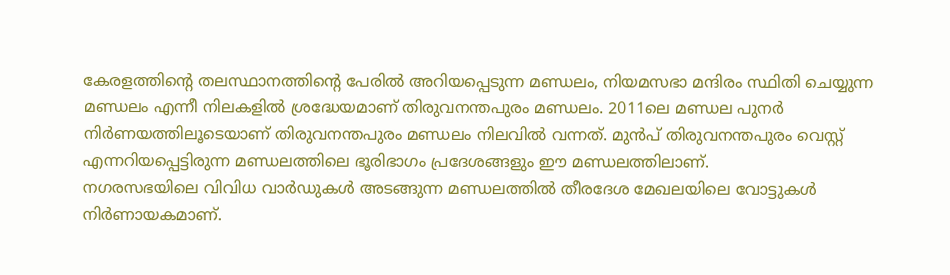കേരളത്തിന്റെ തലസ്ഥാനത്തിന്റെ പേരിൽ അറിയപ്പെടുന്ന മണ്ഡലം, നിയമസഭാ മന്ദിരം സ്ഥിതി ചെയ്യുന്ന മണ്ഡലം എന്നീ നിലകളിൽ ശ്രദ്ധേയമാണ് തിരുവനന്തപുരം മണ്ഡലം. 2011ലെ മണ്ഡല പുനർ നിർണയത്തിലൂടെയാണ് തിരുവനന്തപുരം മണ്ഡലം നിലവിൽ വന്നത്. മുൻപ് തിരുവനന്തപുരം വെസ്റ്റ് എന്നറിയപ്പെട്ടിരുന്ന മണ്ഡലത്തിലെ ഭൂരിഭാഗം പ്രദേശങ്ങളും ഈ മണ്ഡലത്തിലാണ്.
നഗരസഭയിലെ വിവിധ വാർഡുകൾ അടങ്ങുന്ന മണ്ഡലത്തിൽ തീരദേശ മേഖലയിലെ വോട്ടുകൾ നിർണായകമാണ്.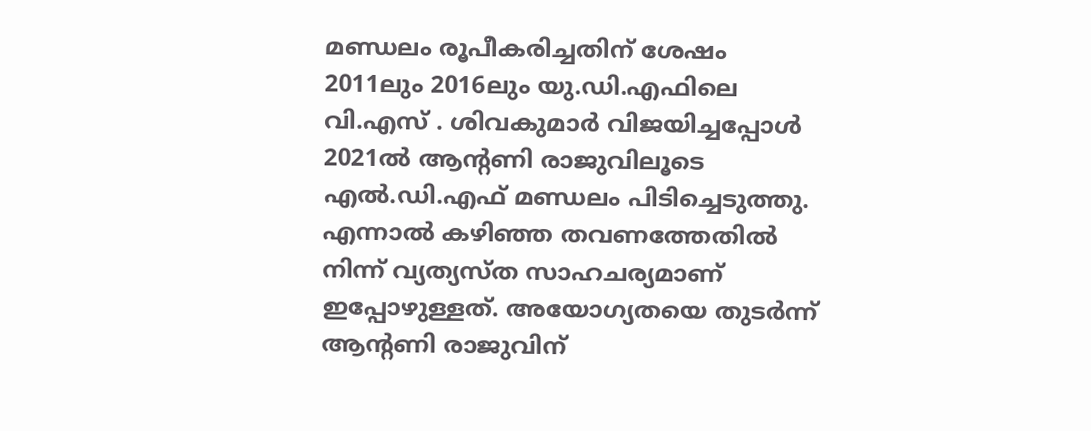മണ്ഡലം രൂപീകരിച്ചതിന് ശേഷം 2011ലും 2016ലും യു.ഡി.എഫിലെ വി.എസ് . ശിവകുമാർ വിജയിച്ചപ്പോൾ 2021ൽ ആന്റണി രാജുവിലൂടെ എൽ.ഡി.എഫ് മണ്ഡലം പിടിച്ചെടുത്തു. എന്നാൽ കഴിഞ്ഞ തവണത്തേതിൽ നിന്ന് വ്യത്യസ്ത സാഹചര്യമാണ് ഇപ്പോഴുള്ളത്. അയോഗ്യതയെ തുടർന്ന് ആന്റണി രാജുവിന്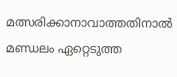മത്സരിക്കാനാവാത്തതിനാൽ മണ്ഡലം ഏറ്റെടുത്ത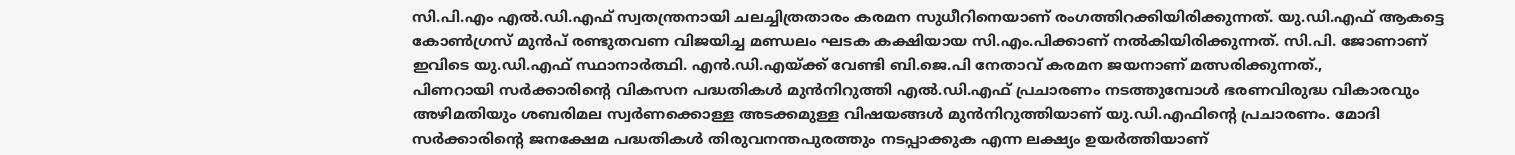സി.പി.എം എൽ.ഡി.എഫ് സ്വതന്ത്രനായി ചലച്ചിത്രതാരം കരമന സുധീറിനെയാണ് രംഗത്തിറക്കിയിരിക്കുന്നത്. യു.ഡി.എഫ് ആകട്ടെ കോൺഗ്രസ് മുൻപ് രണ്ടുതവണ വിജയിച്ച മണ്ഡലം ഘടക കക്ഷിയായ സി.എം.പിക്കാണ് നൽകിയിരിക്കുന്നത്. സി.പി. ജോണാണ് ഇവിടെ യു.ഡി.എഫ് സ്ഥാനാർത്ഥി. എൻ.ഡി.എയ്ക്ക് വേണ്ടി ബി.ജെ.പി നേതാവ് കരമന ജയനാണ് മത്സരിക്കുന്നത്.,
പിണറായി സർക്കാരിന്റെ വികസന പദ്ധതികൾ മുൻനിറുത്തി എൽ.ഡി.എഫ് പ്രചാരണം നടത്തുമ്പോൾ ഭരണവിരുദ്ധ വികാരവും അഴിമതിയും ശബരിമല സ്വർണക്കൊള്ള അടക്കമുള്ള വിഷയങ്ങൾ മുൻനിറുത്തിയാണ് യു.ഡി.എഫിന്റെ പ്രചാരണം. മോദി സർക്കാരിന്റെ ജനക്ഷേമ പദ്ധതികൾ തിരുവനന്തപുരത്തും നടപ്പാക്കുക എന്ന ലക്ഷ്യം ഉയർത്തിയാണ്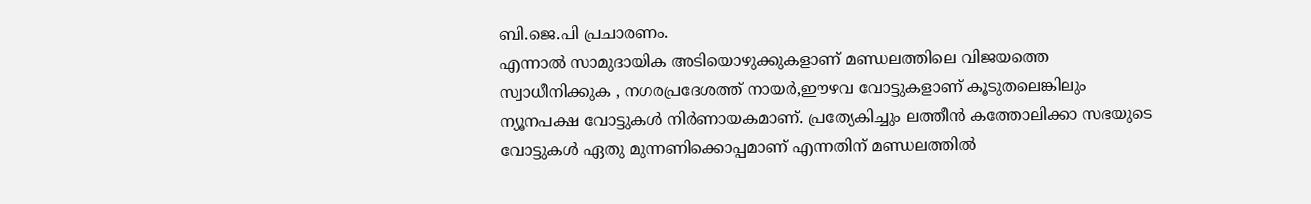ബി.ജെ.പി പ്രചാരണം.
എന്നാൽ സാമുദായിക അടിയൊഴുക്കുകളാണ് മണ്ഡലത്തിലെ വിജയത്തെ സ്വാധീനിക്കുക , നഗരപ്രദേശത്ത് നായർ,ഈഴവ വോട്ടുകളാണ് കൂടുതലെങ്കിലും ന്യൂനപക്ഷ വോട്ടുകൾ നിർണായകമാണ്. പ്രത്യേകിച്ചും ലത്തീൻ കത്തോലിക്കാ സഭയുടെ വോട്ടുകൾ ഏതു മുന്നണിക്കൊപ്പമാണ് എന്നതിന് മണ്ഡലത്തിൽ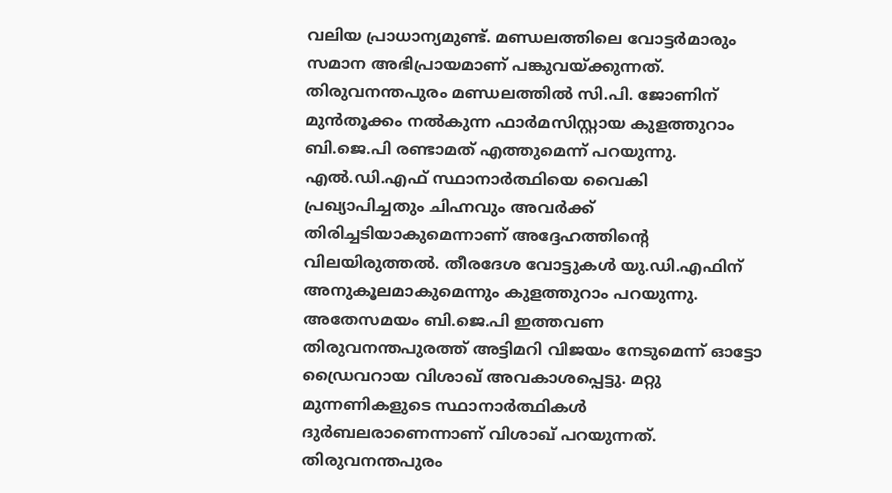വലിയ പ്രാധാന്യമുണ്ട്. മണ്ഡലത്തിലെ വോട്ടർമാരും സമാന അഭിപ്രായമാണ് പങ്കുവയ്ക്കുന്നത്. തിരുവനന്തപുരം മണ്ഡലത്തിൽ സി.പി. ജോണിന് മുൻതൂക്കം നൽകുന്ന ഫാർമസിസ്റ്റായ കുളത്തുറാം ബി.ജെ.പി രണ്ടാമത് എത്തുമെന്ന് പറയുന്നു. എൽ.ഡി.എഫ് സ്ഥാനാർത്ഥിയെ വൈകി പ്രഖ്യാപിച്ചതും ചിഹ്നവും അവർക്ക് തിരിച്ചടിയാകുമെന്നാണ് അദ്ദേഹത്തിന്റെ വിലയിരുത്തൽ. തീരദേശ വോട്ടുകൾ യു.ഡി.എഫിന് അനുകൂലമാകുമെന്നും കുളത്തുറാം പറയുന്നു. അതേസമയം ബി.ജെ.പി ഇത്തവണ തിരുവനന്തപുരത്ത് അട്ടിമറി വിജയം നേടുമെന്ന് ഓട്ടോ ഡ്രൈവറായ വിശാഖ് അവകാശപ്പെട്ടു. മറ്റു മുന്നണികളുടെ സ്ഥാനാർത്ഥികൾ ദുർബലരാണെന്നാണ് വിശാഖ് പറയുന്നത്. തിരുവനന്തപുരം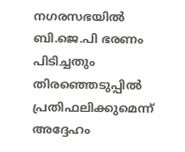നഗരസഭയിൽ ബി.ജെ.പി ഭരണം പിടിച്ചതും തിരഞ്ഞെടുപ്പിൽ പ്രതിഫലിക്കുമെന്ന് അദ്ദേഹം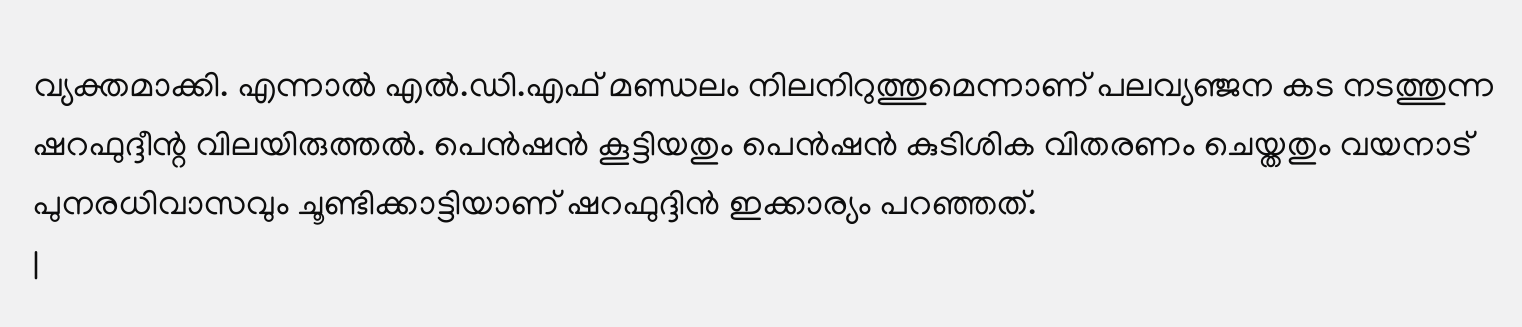വ്യക്തമാക്കി. എന്നാൽ എൽ.ഡി.എഫ് മണ്ഡലം നിലനിറുത്തുമെന്നാണ് പലവ്യഞ്ജന കട നടത്തുന്ന ഷറഫുദ്ദീന്റ വിലയിരുത്തൽ. പെൻഷൻ കൂട്ടിയതും പെൻഷൻ കുടിശിക വിതരണം ചെയ്തതും വയനാട് പുനരധിവാസവും ചൂണ്ടിക്കാട്ടിയാണ് ഷറഫുദ്ദിൻ ഇക്കാര്യം പറഞ്ഞത്.
|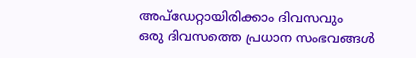അപ്ഡേറ്റായിരിക്കാം ദിവസവും
ഒരു ദിവസത്തെ പ്രധാന സംഭവങ്ങൾ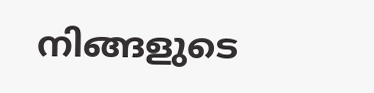നിങ്ങളുടെ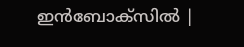ഇൻബോക്സിൽ |